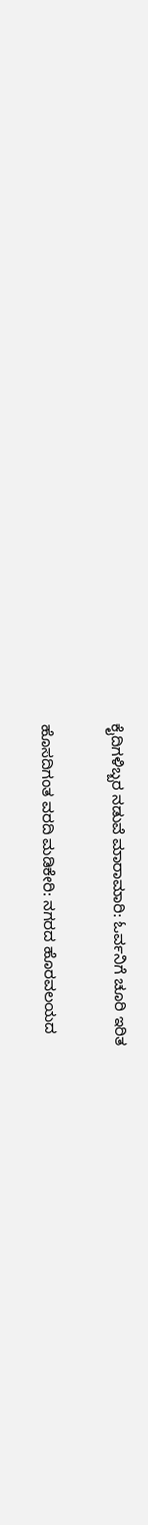ಕೈದಿಗಳಿಬ್ಬರ ನಡುವೆ ಮಾರಾಮಾರಿ: ಓರ್ವನಿಗೆ ಚೂರಿ ಇರಿತ

ಹೊಸದಿಗಂತ ವರದಿ ಮಡಿಕೇರಿ: ನಗರದ ಹೊರವಲಯದ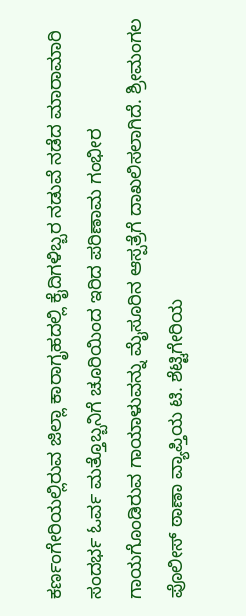ಕರ್ಣಂಗೇರಿಯಲ್ಲಿರುವ ಜಿಲ್ಲಾ ಕಾರಾಗೃಹದಲ್ಲಿ ಕೈದಿಗಳಿಬ್ಬರ ನಡುವೆ ನಡೆದ ಮಾರಾಮಾರಿ ಸಂದರ್ಭ ಓರ್ವ ಮತ್ತೊಬ್ಬನಿಗೆ ಚೂರಿಯಿಂದ ಇರಿದ ಪರಿಣಾಮ ಗಂಭೀರ ಗಾಯಗೊಂಡಿರುವ ಗಾಯಾಳುವನ್ನು ಮೈಸೂರಿನ ಆಸ್ಪತ್ರೆಗೆ ದಾಖಲಿಸಲಾಗಿದೆ. ಶ್ರೀಮಂಗಲ ಪೊಲೀಸ್ ಠಾಣಾ ವ್ಯಾಪ್ತಿಯ ಟಿ. ಶೆಟ್ಟಿಗೇರಿಯ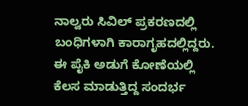ನಾಲ್ವರು ಸಿವಿಲ್ ಪ್ರಕರಣದಲ್ಲಿ ಬಂಧಿಗಳಾಗಿ ಕಾರಾಗೃಹದಲ್ಲಿದ್ದರು. ಈ ಪೈಕಿ ಅಡುಗೆ ಕೋಣೆಯಲ್ಲಿ ಕೆಲಸ ಮಾಡುತ್ತಿದ್ದ ಸಂದರ್ಭ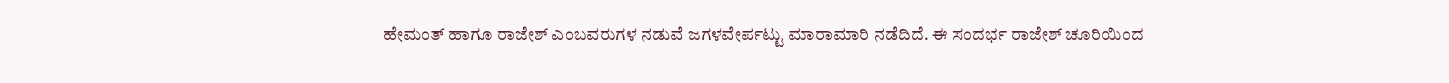ಹೇಮಂತ್ ಹಾಗೂ ರಾಜೇಶ್ ಎಂಬವರುಗಳ ನಡುವೆ ಜಗಳವೇರ್ಪಟ್ಟು ಮಾರಾಮಾರಿ ನಡೆದಿದೆ. ಈ ಸಂದರ್ಭ ರಾಜೇಶ್ ಚೂರಿಯಿಂದ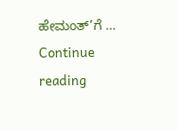ಹೇಮಂತ್‌’ಗೆ … Continue reading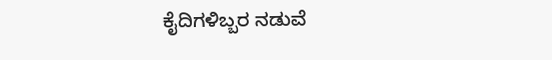ಕೈದಿಗಳಿಬ್ಬರ ನಡುವೆ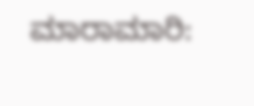ಮಾರಾಮಾರಿ: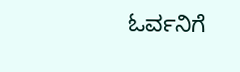ಓರ್ವನಿಗೆ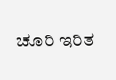ಚೂರಿ ಇರಿತ